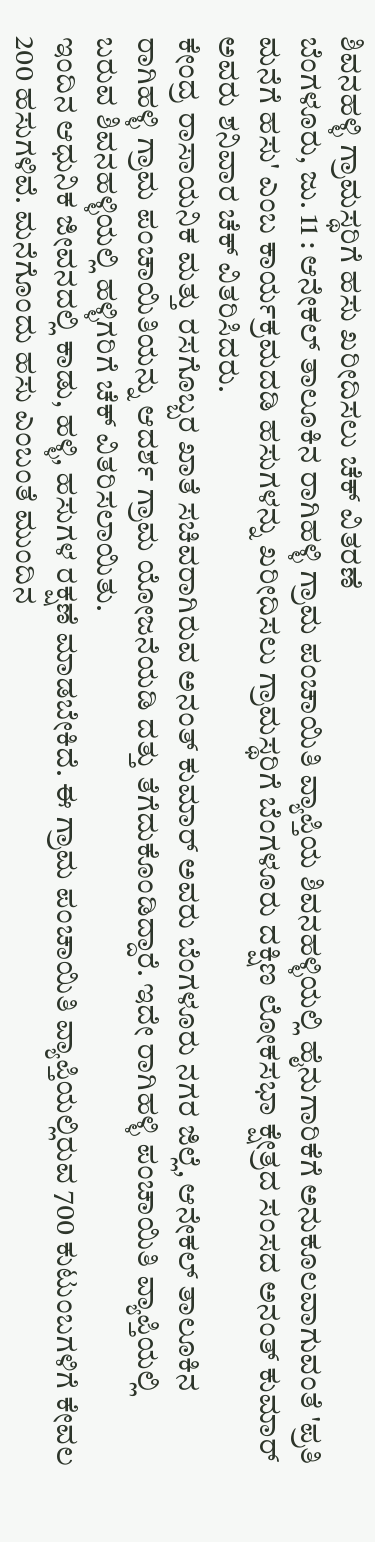ಶಿವನಹಳ್ಳಿ ಗ್ರಾಮಸ್ಥರಿಗೆ ಹಸು ಖರೀದಿಸಲು ಚೆಕ್ ವಿತರಣೆ
ಬೆಂಗಳೂರು, ಜು. 11 : ಆನೇಕಲ್ ತಾಲೂಕಿನ ರಾಗಿಹಳ್ಳಿ ಗ್ರಾಮ ಪಂಚಾಯಿತಿ ವ್ಯಾಪ್ತಿಯ ಶಿವನಹಳ್ಳಿಯಲ್ಲಿ ಹೈನುಗಾರಿಕೆಗೆ ಅನುಕೂಲವಾಗುವಂತೆ 'ಪ್ರತಿ ಮನೆಗೆ ಹಸು' ಎಂಬ ಕಾರ್ಯಕ್ರಮದಡಿ ಹಸುಗಳನ್ನು ಖರೀದಿಸಲು ಗ್ರಾಮಸ್ಥರಿಗೆ ಬೆಂಗಳೂರು ದಕ್ಷಿಣ ಲೋಕಸಭಾ ಕ್ಷೇತ್ರದ ಸಂಸದ ಅನಂತ್ ಕುಮಾರ್ ಅವರು ಶನಿವಾರ ಚೆಕ್ ವಿತರಿಸಿದರು.
ಕೇಂದ್ರ ರಾಸಾಯನಿಕ ಮತ್ತು ರಸಗೊಬ್ಬರ ಖಾತೆ ಸಚಿವರಾಗಿರುವ ಅನಂತ್ ಕುಮಾರ್ ಅವರು ಬೆಂಗಳೂರು ನಗರ ಜಿಲ್ಲೆ, ಆನೇಕಲ್ ತಾಲೂಕಿನ ರಾಗಿಹಳ್ಳಿ ಗ್ರಾಮ ಪಂಚಾಯಿತಿಯನ್ನು ಆದರ್ಶ ಗ್ರಾಮ ಯೋಜನೆಯಡಿ ದತ್ತು ತೆಗೆದುಕೊಂಡಿದ್ದಾರೆ. ಇದೇ ರಾಗಿಹಳ್ಳಿ ಪಂಚಾಯಿತಿ ವ್ಯಾಪ್ತಿಯಲ್ಲಿ ಬರುವ ಶಿವನಹಳ್ಳಿಯಲ್ಲಿ ಹಳ್ಳಿಗರಿಗೆ ಚೆಕ್ ವಿತರಿಸಲಾಯಿತು.
ಇಂದಿನ ಆಧುನಿಕ ಜೀವನದಲ್ಲಿ ಕಾಡು, ಹಳ್ಳಿ, ಹಸುಗಳ ರಕ್ಷಣೆ ಮಾಡಬೇಕಿದೆ. ಈ ಗ್ರಾಮ ಪಂಚಾಯಿತಿ ವ್ಯಾಪ್ತಿಯಲ್ಲಿರುವ 700 ಕುಟುಂಬಗಳಿಗೆ ಕೇವಲ 200 ಹಸುಗಳಿವೆ. ಮನೆಗೊಂದು ಹಸು ಎಂಬಂತೆ ಮುಂದಿನ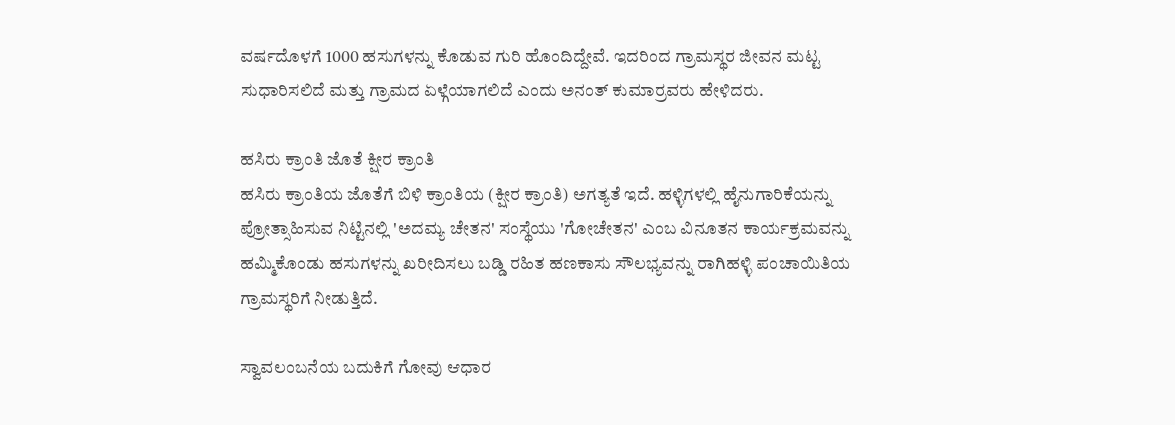ವರ್ಷದೊಳಗೆ 1000 ಹಸುಗಳನ್ನು ಕೊಡುವ ಗುರಿ ಹೊಂದಿದ್ದೇವೆ. ಇದರಿಂದ ಗ್ರಾಮಸ್ಥರ ಜೀವನ ಮಟ್ಟ ಸುಧಾರಿಸಲಿದೆ ಮತ್ತು ಗ್ರಾಮದ ಏಳ್ಗೆಯಾಗಲಿದೆ ಎಂದು ಅನಂತ್ ಕುಮಾರ್ರವರು ಹೇಳಿದರು.

ಹಸಿರು ಕ್ರಾಂತಿ ಜೊತೆ ಕ್ಷೀರ ಕ್ರಾಂತಿ
ಹಸಿರು ಕ್ರಾಂತಿಯ ಜೊತೆಗೆ ಬಿಳಿ ಕ್ರಾಂತಿಯ (ಕ್ಷೀರ ಕ್ರಾಂತಿ) ಅಗತ್ಯತೆ ಇದೆ. ಹಳ್ಳಿಗಳಲ್ಲಿ ಹೈನುಗಾರಿಕೆಯನ್ನು ಪ್ರೋತ್ಸಾಹಿಸುವ ನಿಟ್ಟಿನಲ್ಲಿ 'ಅದಮ್ಯ ಚೇತನ' ಸಂಸ್ಥೆಯು 'ಗೋಚೇತನ' ಎಂಬ ವಿನೂತನ ಕಾರ್ಯಕ್ರಮವನ್ನು ಹಮ್ಮಿಕೊಂಡು ಹಸುಗಳನ್ನು ಖರೀದಿಸಲು ಬಡ್ಡಿ ರಹಿತ ಹಣಕಾಸು ಸೌಲಭ್ಯವನ್ನು ರಾಗಿಹಳ್ಳಿ ಪಂಚಾಯಿತಿಯ ಗ್ರಾಮಸ್ಥರಿಗೆ ನೀಡುತ್ತಿದೆ.

ಸ್ವಾವಲಂಬನೆಯ ಬದುಕಿಗೆ ಗೋವು ಆಧಾರ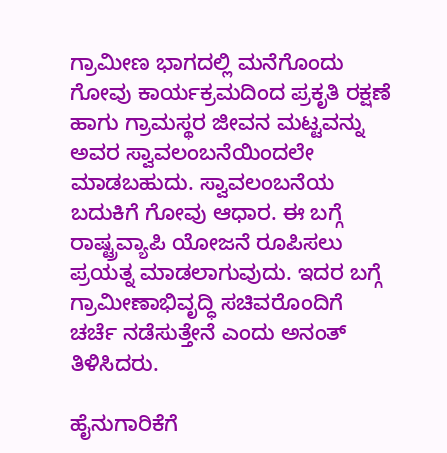ಗ್ರಾಮೀಣ ಭಾಗದಲ್ಲಿ ಮನೆಗೊಂದು ಗೋವು ಕಾರ್ಯಕ್ರಮದಿಂದ ಪ್ರಕೃತಿ ರಕ್ಷಣೆ ಹಾಗು ಗ್ರಾಮಸ್ಥರ ಜೀವನ ಮಟ್ಟವನ್ನು ಅವರ ಸ್ವಾವಲಂಬನೆಯಿಂದಲೇ ಮಾಡಬಹುದು. ಸ್ವಾವಲಂಬನೆಯ ಬದುಕಿಗೆ ಗೋವು ಆಧಾರ. ಈ ಬಗ್ಗೆ ರಾಷ್ಟ್ರವ್ಯಾಪಿ ಯೋಜನೆ ರೂಪಿಸಲು ಪ್ರಯತ್ನ ಮಾಡಲಾಗುವುದು. ಇದರ ಬಗ್ಗೆ ಗ್ರಾಮೀಣಾಭಿವೃದ್ಧಿ ಸಚಿವರೊಂದಿಗೆ ಚರ್ಚೆ ನಡೆಸುತ್ತೇನೆ ಎಂದು ಅನಂತ್ ತಿಳಿಸಿದರು.

ಹೈನುಗಾರಿಕೆಗೆ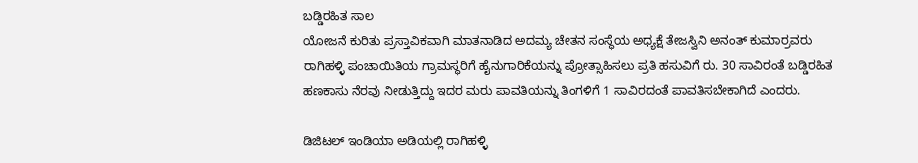ಬಡ್ಡಿರಹಿತ ಸಾಲ
ಯೋಜನೆ ಕುರಿತು ಪ್ರಸ್ತಾವಿಕವಾಗಿ ಮಾತನಾಡಿದ ಅದಮ್ಯ ಚೇತನ ಸಂಸ್ಥೆಯ ಅಧ್ಯಕ್ಷೆ ತೇಜಸ್ವಿನಿ ಅನಂತ್ ಕುಮಾರ್ರವರು ರಾಗಿಹಳ್ಳಿ ಪಂಚಾಯಿತಿಯ ಗ್ರಾಮಸ್ಥರಿಗೆ ಹೈನುಗಾರಿಕೆಯನ್ನು ಪ್ರೋತ್ಸಾಹಿಸಲು ಪ್ರತಿ ಹಸುವಿಗೆ ರು. 30 ಸಾವಿರಂತೆ ಬಡ್ಡಿರಹಿತ ಹಣಕಾಸು ನೆರವು ನೀಡುತ್ತಿದ್ದು ಇದರ ಮರು ಪಾವತಿಯನ್ನು ತಿಂಗಳಿಗೆ 1 ಸಾವಿರದಂತೆ ಪಾವತಿಸಬೇಕಾಗಿದೆ ಎಂದರು.

ಡಿಜಿಟಲ್ ಇಂಡಿಯಾ ಅಡಿಯಲ್ಲಿ ರಾಗಿಹಳ್ಳಿ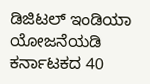ಡಿಜಿಟಲ್ ಇಂಡಿಯಾ ಯೋಜನೆಯಡಿ ಕರ್ನಾಟಕದ 40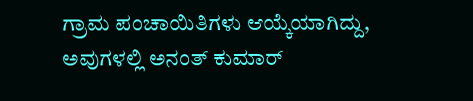ಗ್ರಾಮ ಪಂಚಾಯಿತಿಗಳು ಆಯ್ಕೆಯಾಗಿದ್ದು, ಅವುಗಳಲ್ಲಿ ಅನಂತ್ ಕುಮಾರ್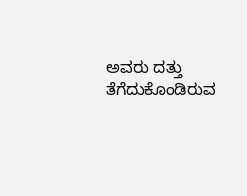ಅವರು ದತ್ತು ತೆಗೆದುಕೊಂಡಿರುವ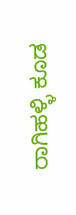ರಾಗಿಹಳ್ಳಿ ಕೂಡ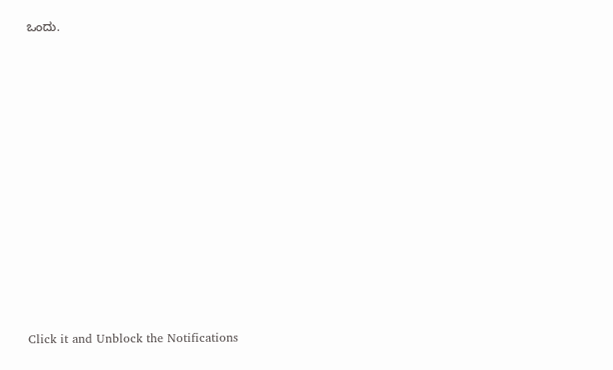ಒಂದು.












Click it and Unblock the Notifications